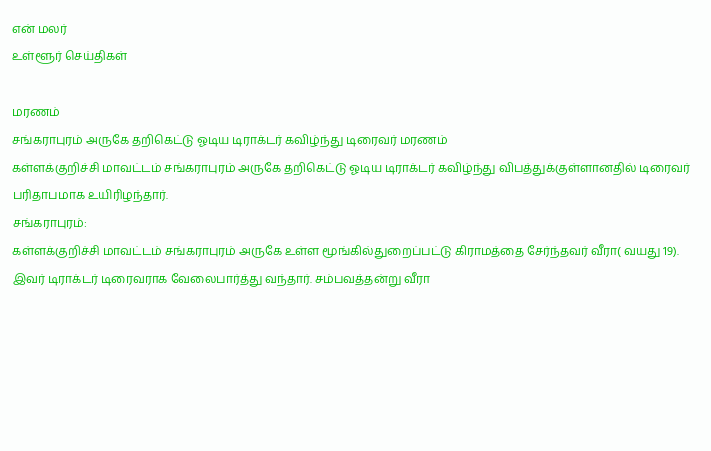என் மலர்
உள்ளூர் செய்திகள்

மரணம்
சங்கராபுரம் அருகே தறிகெட்டு ஓடிய டிராக்டர் கவிழ்ந்து டிரைவர் மரணம்
கள்ளக்குறிச்சி மாவட்டம் சங்கராபுரம் அருகே தறிகெட்டு ஓடிய டிராக்டர் கவிழ்ந்து விபத்துக்குள்ளானதில் டிரைவர் பரிதாபமாக உயிரிழந்தார்.
சங்கராபுரம்:
கள்ளக்குறிச்சி மாவட்டம் சங்கராபுரம் அருகே உள்ள மூங்கில்துறைப்பட்டு கிராமத்தை சேர்ந்தவர் வீரா( வயது 19).
இவர் டிராக்டர் டிரைவராக வேலைபார்த்து வந்தார். சம்பவத்தன்று வீரா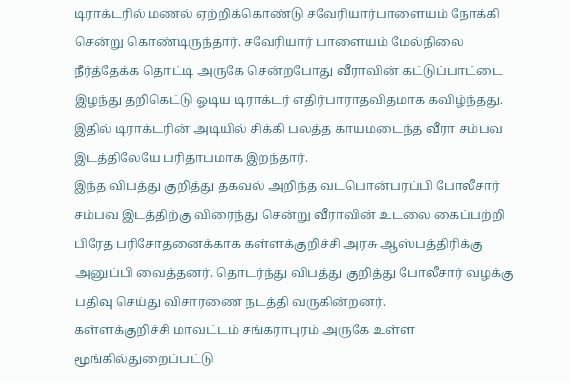டிராக்டரில் மணல் ஏற்றிக்கொண்டு சவேரியார்பாளையம் நோக்கி சென்று கொண்டிருந்தார். சவேரியார் பாளையம் மேல்நிலை நீர்த்தேக்க தொட்டி அருகே சென்றபோது வீராவின் கட்டுப்பாட்டை இழந்து தறிகெட்டு ஓடிய டிராக்டர் எதிர்பாராதவிதமாக கவிழ்ந்தது. இதில் டிராக்டரின் அடியில் சிக்கி பலத்த காயமடைந்த வீரா சம்பவ இடத்திலேயே பரிதாபமாக இறந்தார்.
இந்த விபத்து குறித்து தகவல் அறிந்த வடபொன்பரப்பி போலீசார் சம்பவ இடத்திற்கு விரைந்து சென்று வீராவின் உடலை கைப்பற்றி பிரேத பரிசோதனைக்காக கள்ளக்குறிச்சி அரசு ஆஸ்பத்திரிக்கு அனுப்பி வைத்தனர். தொடர்ந்து விபத்து குறித்து போலீசார் வழக்கு பதிவு செய்து விசாரணை நடத்தி வருகின்றனர்.
கள்ளக்குறிச்சி மாவட்டம் சங்கராபுரம் அருகே உள்ள மூங்கில்துறைப்பட்டு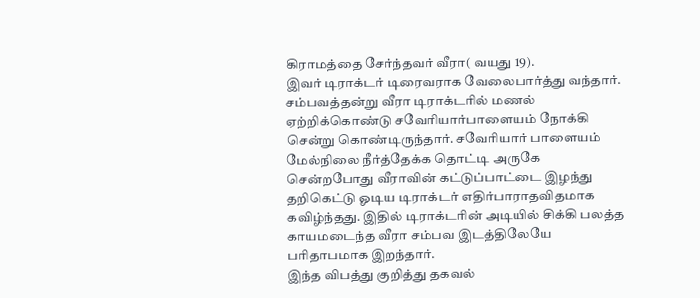கிராமத்தை சேர்ந்தவர் வீரா( வயது 19).
இவர் டிராக்டர் டிரைவராக வேலைபார்த்து வந்தார். சம்பவத்தன்று வீரா டிராக்டரில் மணல் ஏற்றிக்கொண்டு சவேரியார்பாளையம் நோக்கி சென்று கொண்டிருந்தார். சவேரியார் பாளையம் மேல்நிலை நீர்த்தேக்க தொட்டி அருகே சென்றபோது வீராவின் கட்டுப்பாட்டை இழந்து தறிகெட்டு ஓடிய டிராக்டர் எதிர்பாராதவிதமாக கவிழ்ந்தது. இதில் டிராக்டரின் அடியில் சிக்கி பலத்த காயமடைந்த வீரா சம்பவ இடத்திலேயே பரிதாபமாக இறந்தார்.
இந்த விபத்து குறித்து தகவல்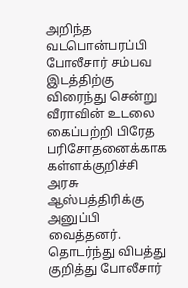அறிந்த வடபொன்பரப்பி போலீசார் சம்பவ இடத்திற்கு விரைந்து சென்று வீராவின் உடலை கைப்பற்றி பிரேத பரிசோதனைக்காக கள்ளக்குறிச்சி அரசு ஆஸ்பத்திரிக்கு அனுப்பி வைத்தனர். தொடர்ந்து விபத்து குறித்து போலீசார்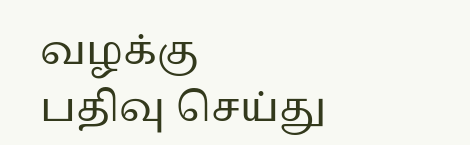வழக்கு பதிவு செய்து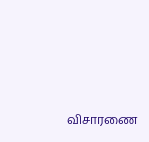விசாரணை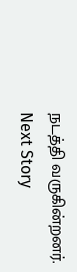நடத்தி வருகின்றனர்.
Next Story